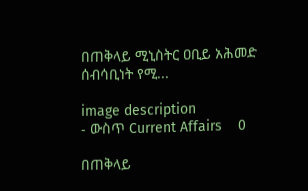በጠቅላይ ሚኒስትር ዐቢይ አሕመድ ሰብሳቢነት የሚ...

image description
- ውስጥ Current Affairs    0

በጠቅላይ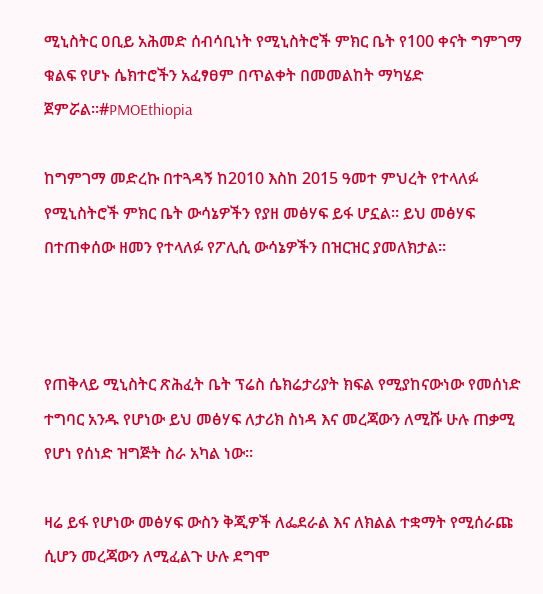ሚኒስትር ዐቢይ አሕመድ ሰብሳቢነት የሚኒስትሮች ምክር ቤት የ100 ቀናት ግምገማ ቁልፍ የሆኑ ሴክተሮችን አፈፃፀም በጥልቀት በመመልከት ማካሄድ ጀምሯል።#PMOEthiopia

ከግምገማ መድረኩ በተጓዳኝ ከ2010 እስከ 2015 ዓመተ ምህረት የተላለፉ የሚኒስትሮች ምክር ቤት ውሳኔዎችን የያዘ መፅሃፍ ይፋ ሆኗል። ይህ መፅሃፍ በተጠቀሰው ዘመን የተላለፉ የፖሊሲ ውሳኔዎችን በዝርዝር ያመለክታል።



የጠቅላይ ሚኒስትር ጽሕፈት ቤት ፕሬስ ሴክሬታሪያት ክፍል የሚያከናውነው የመሰነድ ተግባር አንዱ የሆነው ይህ መፅሃፍ ለታሪክ ስነዳ እና መረጃውን ለሚሹ ሁሉ ጠቃሚ የሆነ የሰነድ ዝግጅት ስራ አካል ነው።

ዛሬ ይፋ የሆነው መፅሃፍ ውስን ቅጂዎች ለፌደራል እና ለክልል ተቋማት የሚሰራጩ ሲሆን መረጃውን ለሚፈልጉ ሁሉ ደግሞ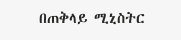በጠቅላይ ሚኒስትር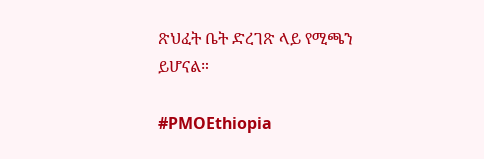ጽህፈት ቤት ድረገጽ ላይ የሚጫን ይሆናል።

#PMOEthiopia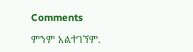Comments

ምንም አልተገኘም.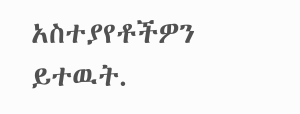አስተያየቶችዎን ይተዉት.